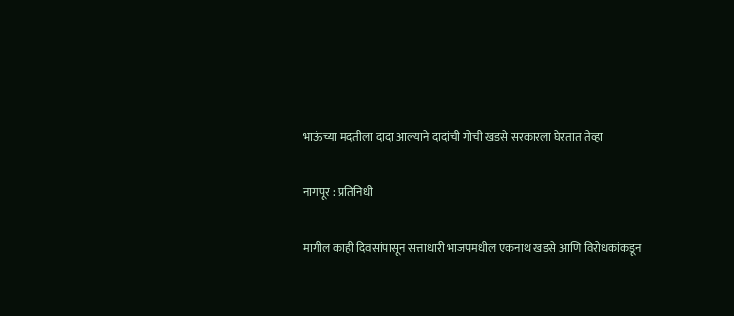भाऊंच्या मदतीला दादा आल्याने दादांची गोची खडसे सरकारला घेरतात तेव्हा

नागपूर : प्रतिनिधी

मागील काही दिवसांपासून सत्ताधारी भाजपमधील एकनाथ खडसे आणि विरोधकांकडून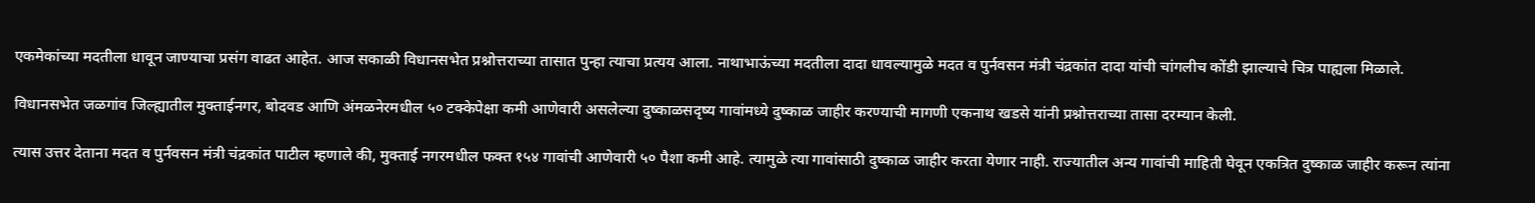एकमेकांच्या मदतीला धावून जाण्याचा प्रसंग वाढत आहेत. आज सकाळी विधानसभेत प्रश्नोत्तराच्या तासात पुन्हा त्याचा प्रत्यय आला. नाथाभाऊंच्या मदतीला दादा धावल्यामुळे मदत व पुर्नवसन मंत्री चंद्रकांत दादा यांची चांगलीच कोंडी झाल्याचे चित्र पाह्यला मिळाले.

विधानसभेत जळगांव जिल्ह्यातील मुक्ताईनगर, बोदवड आणि अंमळनेरमधील ५० टक्केपेक्षा कमी आणेवारी असलेल्या दुष्काळसदृष्य गावांमध्ये दुष्काळ जाहीर करण्याची मागणी एकनाथ खडसे यांनी प्रश्नोत्तराच्या तासा दरम्यान केली.

त्यास उत्तर देताना मदत व पुर्नवसन मंत्री चंद्रकांत पाटील म्हणाले की, मुक्ताई नगरमधील फक्त १५४ गावांची आणेवारी ५० पैशा कमी आहे. त्यामुळे त्या गावांसाठी दुष्काळ जाहीर करता येणार नाही. राज्यातील अन्य गावांची माहिती घेवून एकत्रित दुष्काळ जाहीर करून त्यांना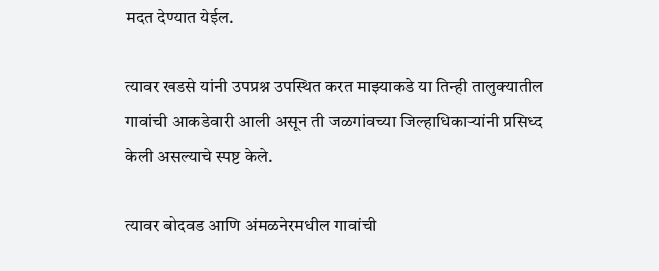मदत देण्यात येईल.

त्यावर खडसे यांनी उपप्रश्न उपस्थित करत माझ्याकडे या तिन्ही तालुक्यातील गावांची आकडेवारी आली असून ती जळगांवच्या जिल्हाधिकाऱ्यांनी प्रसिध्द केली असल्याचे स्पष्ट केले.

त्यावर बोदवड आणि अंमळनेरमधील गावांची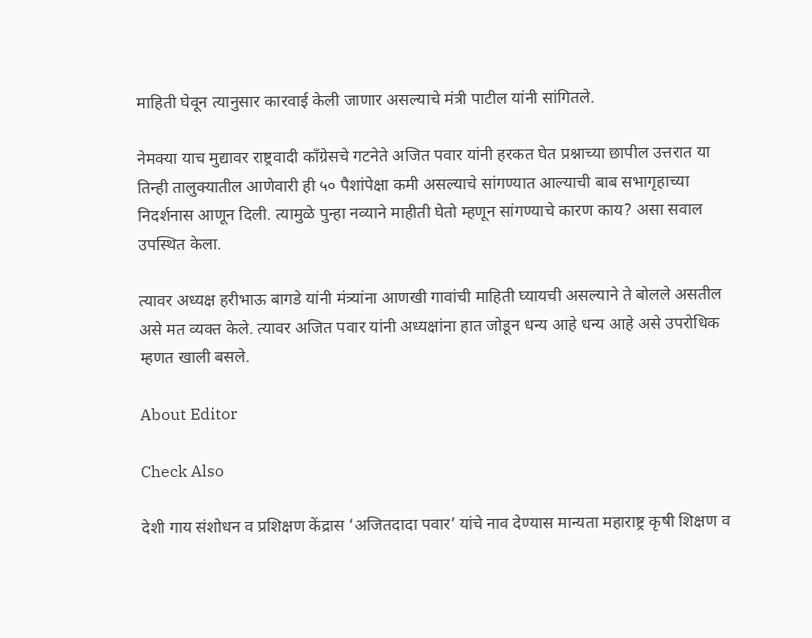माहिती घेवून त्यानुसार कारवाई केली जाणार असल्याचे मंत्री पाटील यांनी सांगितले.

नेमक्या याच मुद्यावर राष्ट्रवादी काँग्रेसचे गटनेते अजित पवार यांनी हरकत घेत प्रश्नाच्या छापील उत्तरात या तिन्ही तालुक्यातील आणेवारी ही ५० पैशांपेक्षा कमी असल्याचे सांगण्यात आल्याची बाब सभागृहाच्या निदर्शनास आणून दिली. त्यामुळे पुन्हा नव्याने माहीती घेतो म्हणून सांगण्याचे कारण काय? असा सवाल उपस्थित केला.

त्यावर अध्यक्ष हरीभाऊ बागडे यांनी मंत्र्यांना आणखी गावांची माहिती घ्यायची असल्याने ते बोलले असतील असे मत व्यक्त केले. त्यावर अजित पवार यांनी अध्यक्षांना हात जोडून धन्य आहे धन्य आहे असे उपरोधिक म्हणत खाली बसले.

About Editor

Check Also

देशी गाय संशोधन व प्रशिक्षण केंद्रास ‘अजितदादा पवार’ यांचे नाव देण्यास मान्यता महाराष्ट्र कृषी शिक्षण व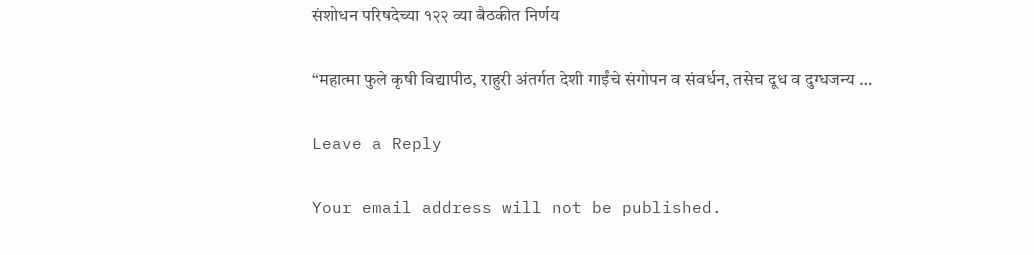संशोधन परिषदेच्या १२२ व्या बैठकीत निर्णय

“महात्मा फुले कृषी विद्यापीठ, राहुरी अंतर्गत देशी गाईंचे संगोपन व संवर्धन, तसेच दूध व दुग्धजन्य …

Leave a Reply

Your email address will not be published.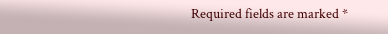Required fields are marked *